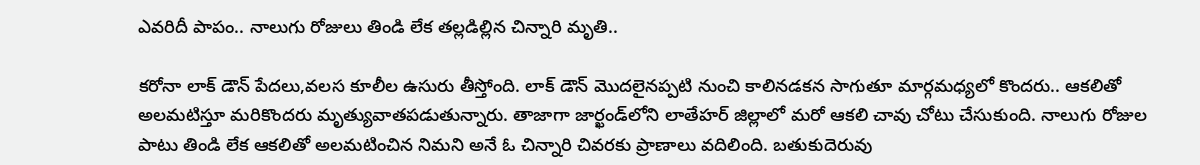ఎవరిదీ పాపం.. నాలుగు రోజులు తిండి లేక తల్లడిల్లిన చిన్నారి మృతి..

కరోనా లాక్ డౌన్ పేదలు,వలస కూలీల ఉసురు తీస్తోంది. లాక్ డౌన్ మొదలైనప్పటి నుంచి కాలినడకన సాగుతూ మార్గమధ్యలో కొందరు.. ఆకలితో అలమటిస్తూ మరికొందరు మృత్యువాతపడుతున్నారు. తాజాగా జార్ఖండ్‌లోని లాతేహర్ జిల్లాలో మరో ఆకలి చావు చోటు చేసుకుంది. నాలుగు రోజుల పాటు తిండి లేక ఆకలితో అలమటించిన నిమని అనే ఓ చిన్నారి చివరకు ప్రాణాలు వదిలింది. బతుకుదెరువు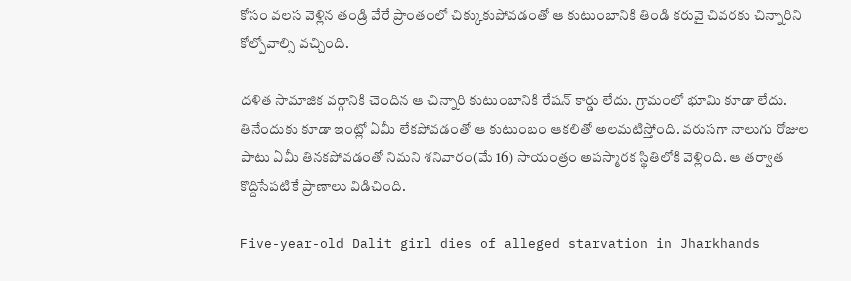కోసం వలస వెళ్లిన తండ్రి వేరే ప్రాంతంలో చిక్కుకుపోవడంతో ఆ కుటుంబానికి తిండి కరువై చివరకు చిన్నారిని కోల్పోవాల్సి వచ్చింది.

దళిత సామాజిక వర్గానికి చెందిన ఆ చిన్నారి కుటుంబానికి రేషన్ కార్డు లేదు. గ్రామంలో భూమి కూడా లేదు. తినేందుకు కూడా ఇంట్లో ఏమీ లేకపోవడంతో ఆ కుటుంబం ఆకలితో అలమటిస్తోంది. వరుసగా నాలుగు రోజుల పాటు ఏమీ తినకపోవడంతో నిమని శనివారం(మే 16) సాయంత్రం అపస్మారక స్థితిలోకి వెళ్లింది. ఆ తర్వాత కొద్దిసేపటికే ప్రాణాలు విడిచింది.

Five-year-old Dalit girl dies of alleged starvation in Jharkhands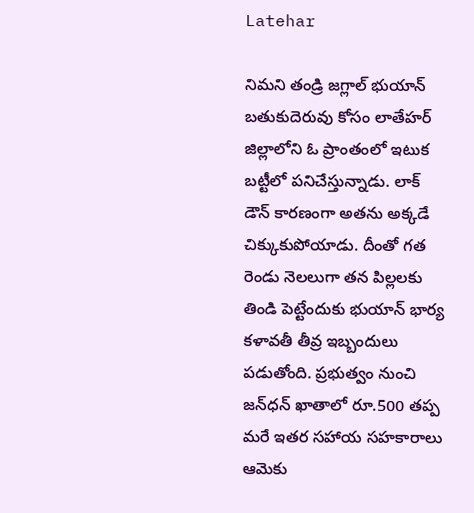Latehar

నిమని తండ్రి జగ్లాల్ భుయాన్ బతుకుదెరువు కోసం లాతేహర్‌ జిల్లాలోని ఓ ప్రాంతంలో ఇటుక బట్టీలో పనిచేస్తున్నాడు. లాక్ డౌన్ కారణంగా అతను అక్కడే చిక్కుకుపోయాడు. దీంతో గత రెండు నెలలుగా తన పిల్లలకు తిండి పెట్టేందుకు భుయాన్ భార్య కళావతీ తీవ్ర ఇబ్బందులు పడుతోంది. ప్రభుత్వం నుంచి జన్‌ధన్ ఖాతాలో రూ.500 తప్ప మరే ఇతర సహాయ సహకారాలు ఆమెకు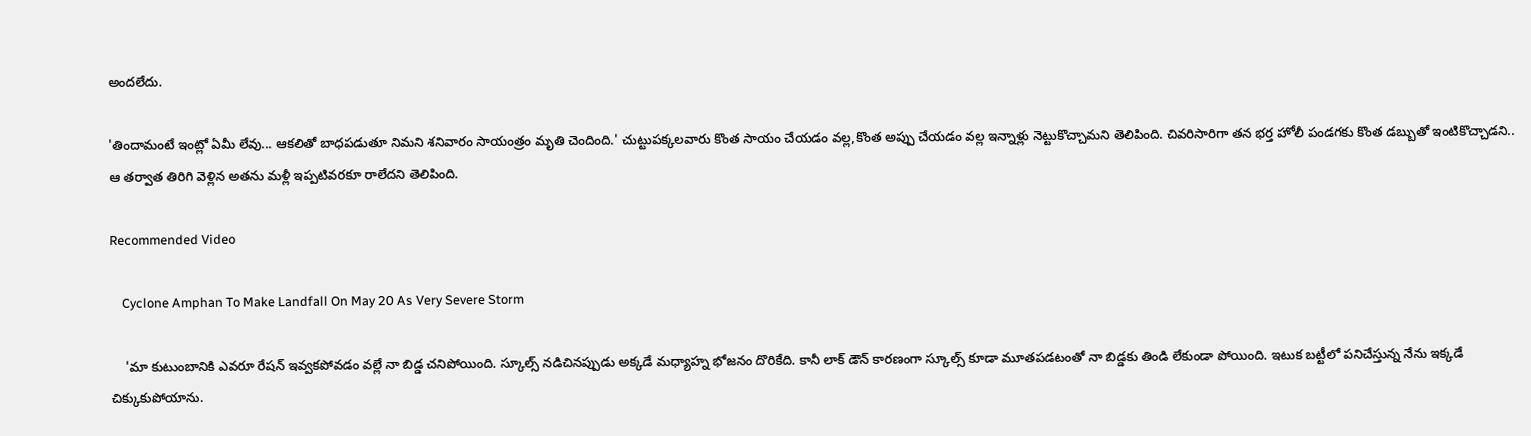అందలేదు.

'తిందామంటే ఇంట్లో ఏమీ లేవు... ఆకలితో బాధపడుతూ నిమని శనివారం సాయంత్రం మృతి చెందింది.' చుట్టుపక్కలవారు కొంత సాయం చేయడం వల్ల,కొంత అప్పు చేయడం వల్ల ఇన్నాళ్లు నెట్టుకొచ్చామని తెలిపింది. చివరిసారిగా తన భర్త హోలీ పండగకు కొంత డబ్బుతో ఇంటికొచ్చాడని.. ఆ తర్వాత తిరిగి వెళ్లిన అతను మళ్లీ ఇప్పటివరకూ రాలేదని తెలిపింది.

Recommended Video

    Cyclone Amphan To Make Landfall On May 20 As Very Severe Storm

    'మా కుటుంబానికి ఎవరూ రేషన్ ఇవ్వకపోవడం వల్లే నా బిడ్డ చనిపోయింది. స్కూల్స్ నడిచినప్పుడు అక్కడే మధ్యాహ్న భోజనం దొరికేది. కానీ లాక్ డౌన్ కారణంగా స్కూల్స్ కూడా మూతపడటంతో నా బిడ్డకు తిండి లేకుండా పోయింది. ఇటుక బట్టీలో పనిచేస్తున్న నేను ఇక్కడే చిక్కుకుపోయాను.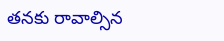తనకు రావాల్సిన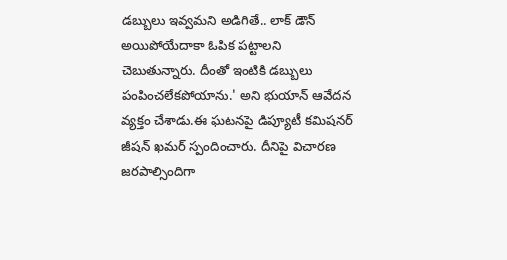డబ్బులు ఇవ్వమని అడిగితే.. లాక్ డౌన్ అయిపోయేదాకా ఓపిక పట్టాలని చెబుతున్నారు. దీంతో ఇంటికి డబ్బులు పంపించలేకపోయాను.' అని భుయాన్ ఆవేదన వ్యక్తం చేశాడు.ఈ ఘటనపై డిప్యూటీ కమిషనర్ జీషన్ ఖమర్ స్పందించారు. దీనిపై విచారణ జరపాల్సిందిగా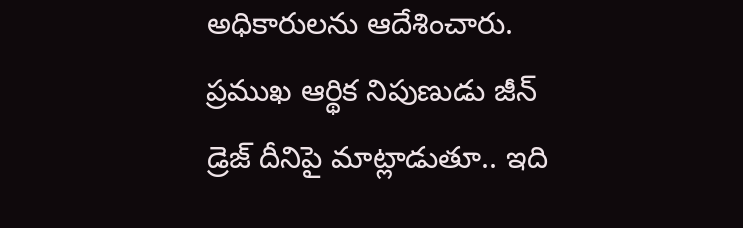అధికారులను ఆదేశించారు. ప్రముఖ ఆర్థిక నిపుణుడు జీన్ డ్రెజ్ దీనిపై మాట్లాడుతూ.. ఇది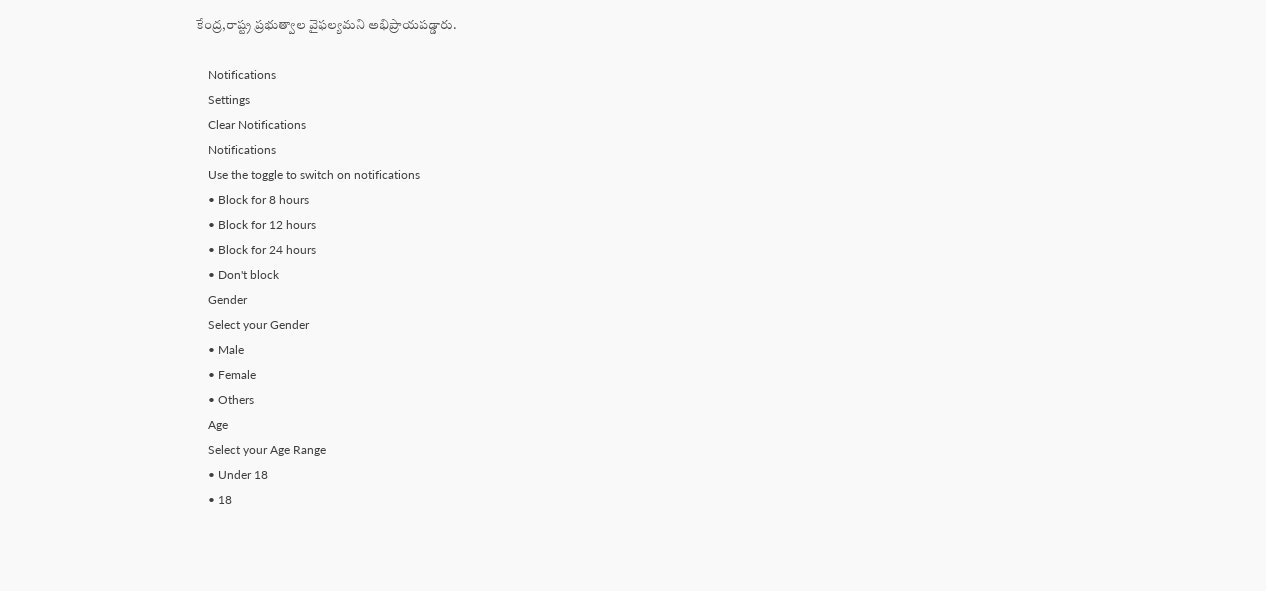కేంద్ర,రాష్ట్ర ప్రభుత్వాల వైఫల్యమని అభిప్రాయపడ్డారు.

    Notifications
    Settings
    Clear Notifications
    Notifications
    Use the toggle to switch on notifications
    • Block for 8 hours
    • Block for 12 hours
    • Block for 24 hours
    • Don't block
    Gender
    Select your Gender
    • Male
    • Female
    • Others
    Age
    Select your Age Range
    • Under 18
    • 18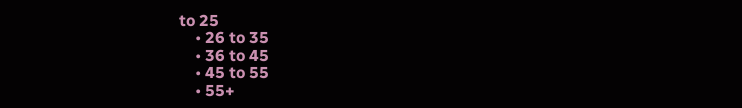to 25
    • 26 to 35
    • 36 to 45
    • 45 to 55
    • 55+